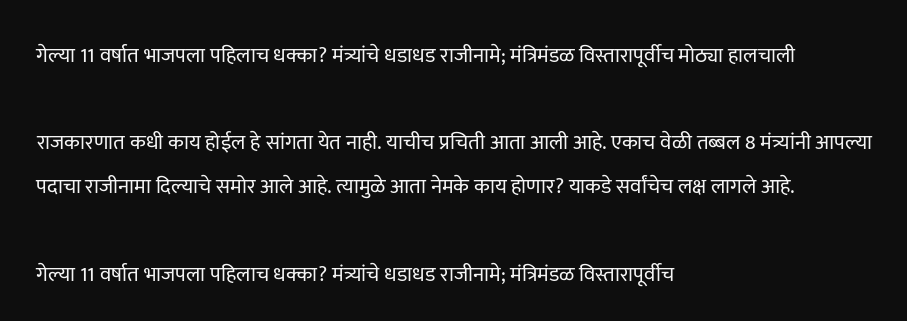गेल्या 11 वर्षात भाजपला पहिलाच धक्का? मंत्र्यांचे धडाधड राजीनामे; मंत्रिमंडळ विस्तारापूर्वीच मोठ्या हालचाली

राजकारणात कधी काय होईल हे सांगता येत नाही. याचीच प्रचिती आता आली आहे. एकाच वेळी तब्बल 8 मंत्र्यांनी आपल्या पदाचा राजीनामा दिल्याचे समोर आले आहे. त्यामुळे आता नेमके काय होणार? याकडे सर्वांचेच लक्ष लागले आहे.

गेल्या 11 वर्षात भाजपला पहिलाच धक्का? मंत्र्यांचे धडाधड राजीनामे; मंत्रिमंडळ विस्तारापूर्वीच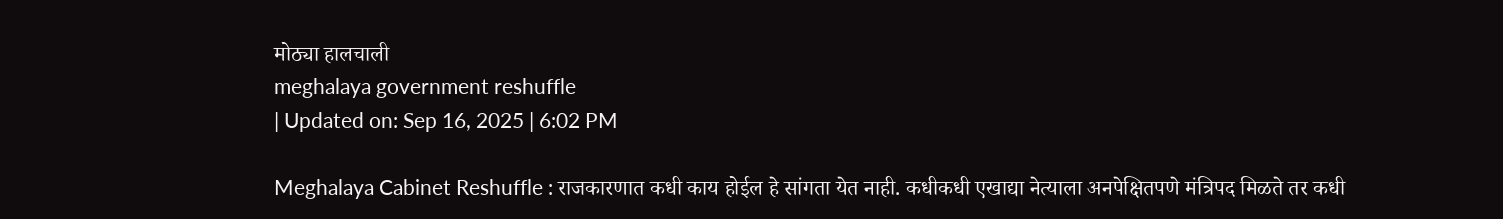मोठ्या हालचाली
meghalaya government reshuffle
| Updated on: Sep 16, 2025 | 6:02 PM

Meghalaya Cabinet Reshuffle : राजकारणात कधी काय होईल हे सांगता येत नाही. कधीकधी एखाद्या नेत्याला अनपेक्षितपणे मंत्रिपद मिळते तर कधी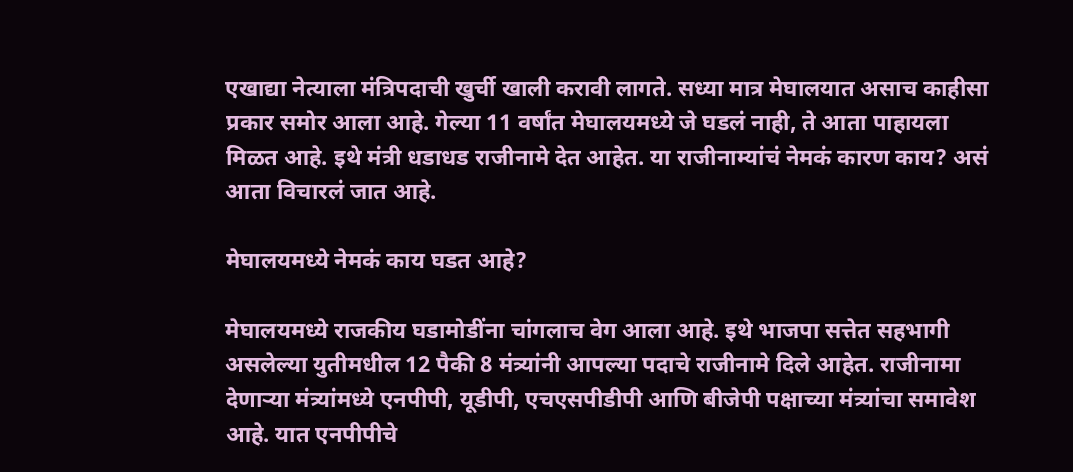एखाद्या नेत्याला मंत्रि‍पदाची खुर्ची खाली करावी लागते. सध्या मात्र मेघालयात असाच काहीसा प्रकार समोर आला आहे. गेल्या 11 वर्षांत मेघालयमध्ये जे घडलं नाही, ते आता पाहायला मिळत आहे. इथे मंत्री धडाधड राजीनामे देत आहेत. या राजीनाम्यांचं नेमकं कारण काय? असं आता विचारलं जात आहे.

मेघालयमध्ये नेमकं काय घडत आहे?

मेघालयमध्ये राजकीय घडामोडींना चांगलाच वेग आला आहे. इथे भाजपा सत्तेत सहभागी असलेल्या युतीमधील 12 पैकी 8 मंत्र्‍यांनी आपल्या पदाचे राजीनामे दिले आहेत. राजीनामा देणाऱ्या मंत्र्‍यांमध्ये एनपीपी, यूडीपी, एचएसपीडीपी आणि बीजेपी पक्षाच्या मंत्र्‍यांचा समावेश आहे. यात एनपीपीचे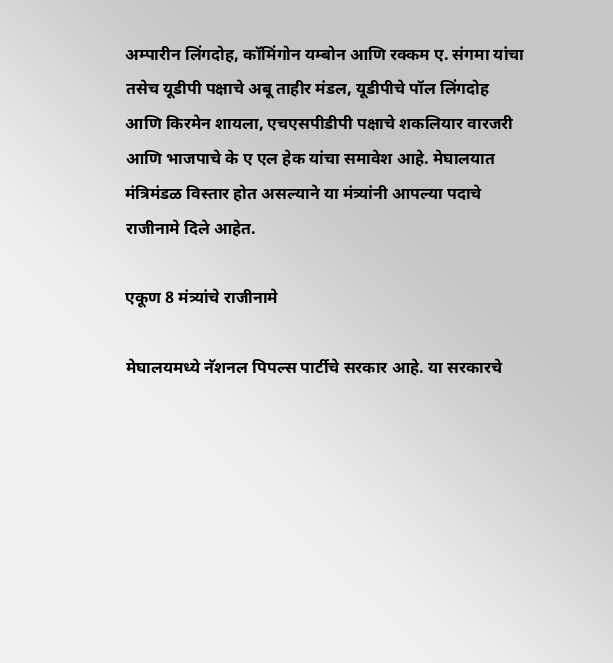अम्पारीन लिंगदोह, कॉमिंगोन यम्बोन आणि रक्कम ए. संगमा यांचा तसेच यूडीपी पक्षाचे अबू ताहीर मंडल, यूडीपीचे पॉल लिंगदोह आणि किरमेन शायला, एचएसपीडीपी पक्षाचे शकलियार वारजरी आणि भाजपाचे के ए एल हेक यांचा समावेश आहे. मेघालयात मंत्रिमंडळ विस्तार होत असल्याने या मंत्र्‍यांनी आपल्या पदाचे राजीनामे दिले आहेत.

एकूण 8 मंत्र्यांचे राजीनामे

मेघालयमध्ये नॅशनल पिपल्स पार्टीचे सरकार आहे. या सरकारचे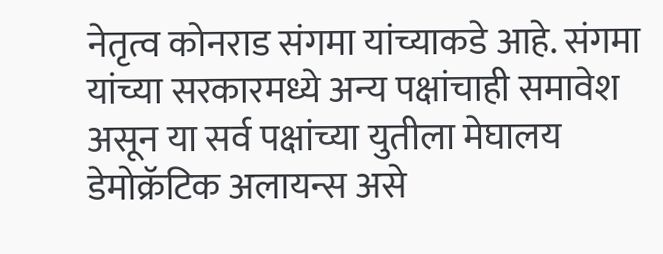नेतृत्व कोनराड संगमा यांच्याकडे आहे. संगमा यांच्या सरकारमध्ये अन्य पक्षांचाही समावेश असून या सर्व पक्षांच्या युतीला मेघालय डेमोक्रॅटिक अलायन्स असे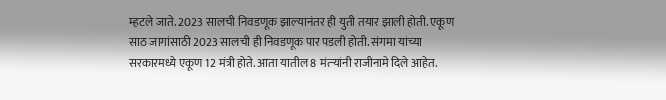म्हटले जाते. 2023 सालची निवडणूक झाल्यानंतर ही युती तयार झाली होती. एकूण साठ जागांसाठी 2023 सालची ही निवडणूक पार पडली होती. संगमा यांच्या सरकारमध्ये एकूण 12 मंत्री होते. आता यातील 8 मंत्र्‍यांनी राजीनामे दिले आहेत.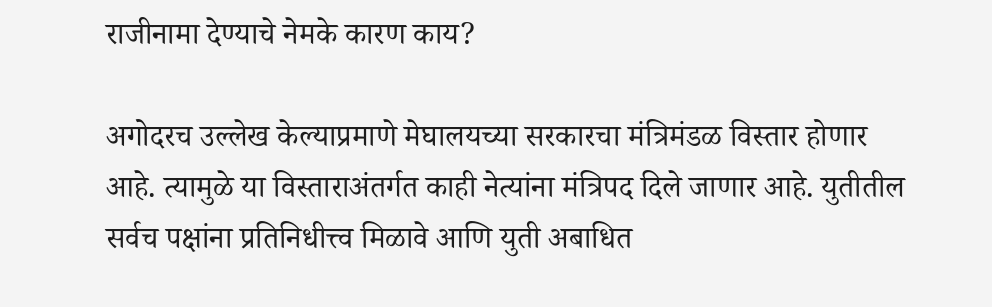राजीनामा देण्याचे नेमके कारण काय?

अगोदरच उल्लेख केल्याप्रमाणे मेघालयच्या सरकारचा मंत्रिमंडळ विस्तार होणार आहे. त्यामुळे या विस्ताराअंतर्गत काही नेत्यांना मंत्रिपद दिले जाणार आहे. युतीतील सर्वच पक्षांना प्रतिनिधीत्त्व मिळावे आणि युती अबाधित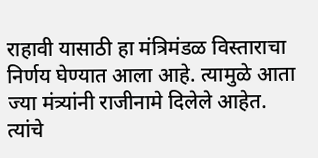राहावी यासाठी हा मंत्रिमंडळ विस्ताराचा निर्णय घेण्यात आला आहे. त्यामुळे आता ज्या मंत्र्यांनी राजीनामे दिलेले आहेत. त्यांचे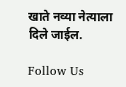खाते नव्या नेत्याला दिले जाईल.

Follow Us